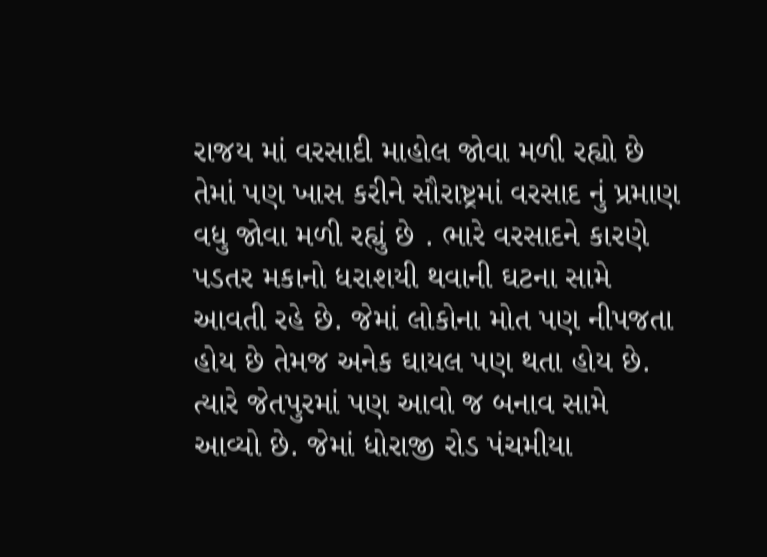રાજય માં વરસાદી માહોલ જોવા મળી રહ્યો છે તેમાં પણ ખાસ કરીને સૌરાષ્ટ્રમાં વરસાદ નું પ્રમાણ વધુ જોવા મળી રહ્યું છે . ભારે વરસાદને કારણે પડતર મકાનો ધરાશયી થવાની ઘટના સામે આવતી રહે છે. જેમાં લોકોના મોત પણ નીપજતા હોય છે તેમજ અનેક ઘાયલ પણ થતા હોય છે. ત્યારે જેતપુરમાં પણ આવો જ બનાવ સામે આવ્યો છે. જેમાં ધોરાજી રોડ પંચમીયા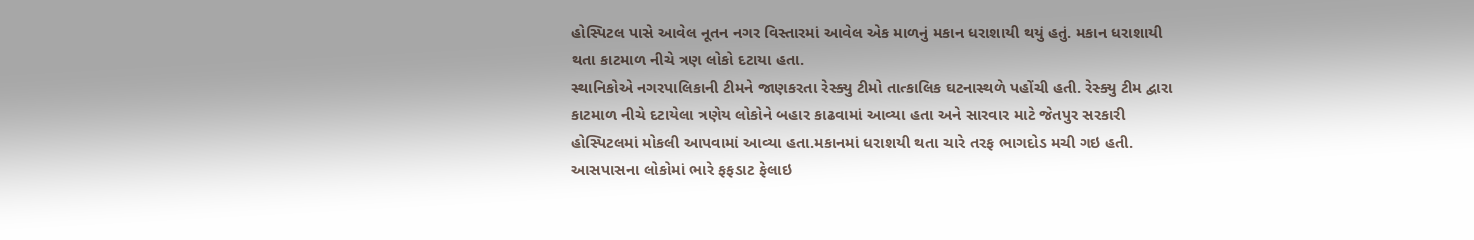હોસ્પિટલ પાસે આવેલ નૂતન નગર વિસ્તારમાં આવેલ એક માળનું મકાન ધરાશાયી થયું હતું. મકાન ધરાશાયી થતા કાટમાળ નીચે ત્રણ લોકો દટાયા હતા.
સ્થાનિકોએ નગરપાલિકાની ટીમને જાણકરતા રેસ્ક્યુ ટીમો તાત્કાલિક ઘટનાસ્થળે પહોંચી હતી. રેસ્ક્યુ ટીમ દ્વારા કાટમાળ નીચે દટાયેલા ત્રણેય લોકોને બહાર કાઢવામાં આવ્યા હતા અને સારવાર માટે જેતપુર સરકારી હોસ્પિટલમાં મોકલી આપવામાં આવ્યા હતા.મકાનમાં ધરાશયી થતા ચારે તરફ ભાગદોડ મચી ગઇ હતી. આસપાસના લોકોમાં ભારે ફફડાટ ફેલાઇ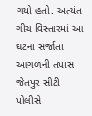ગયો હતો. અત્યંત ગીચ વિસ્તારમાં આ ઘટના સર્જાતા આગળની તપાસ જેતપુર સીટી પોલીસે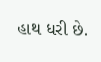હાથ ધરી છે.